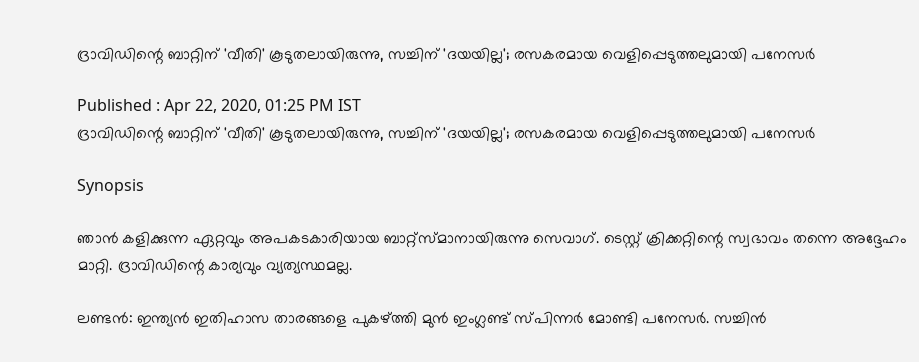ദ്രാവിഡിന്റെ ബാറ്റിന് 'വീതി' കൂടുതലായിരുന്നു, സച്ചിന് 'ദയയില്ല'; രസകരമായ വെളിപ്പെടുത്തലുമായി പനേസര്‍

Published : Apr 22, 2020, 01:25 PM IST
ദ്രാവിഡിന്റെ ബാറ്റിന് 'വീതി' കൂടുതലായിരുന്നു, സച്ചിന് 'ദയയില്ല'; രസകരമായ വെളിപ്പെടുത്തലുമായി പനേസര്‍

Synopsis

ഞാന്‍ കളിക്കുന്ന ഏറ്റവും അപകടകാരിയായ ബാറ്റ്‌സ്മാനായിരുന്നു സെവാഗ്. ടെസ്റ്റ് ക്രിക്കറ്റിന്റെ സ്വഭാവം തന്നെ അദ്ദേഹം മാറ്റി. ദ്രാവിഡിന്റെ കാര്യവും വ്യത്യസ്ഥമല്ല.

ലണ്ടന്‍: ഇന്ത്യന്‍ ഇതിഹാസ താരങ്ങളെ പുകഴ്ത്തി മുന്‍ ഇംഗ്ലണ്ട് സ്പിന്നര്‍ മോണ്ടി പനേസര്‍. സച്ചിന്‍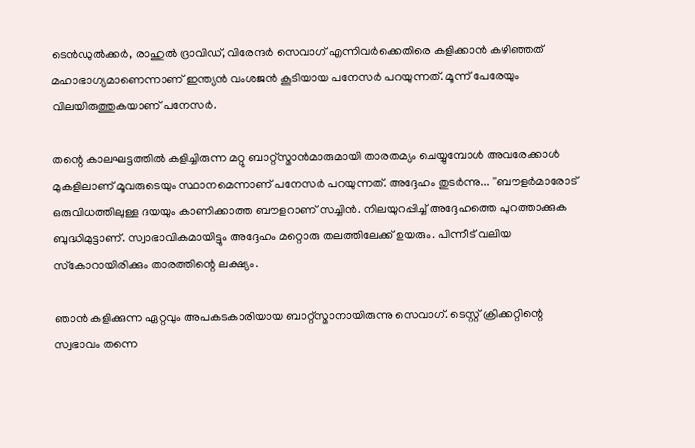ടെന്‍ഡുല്‍ക്കര്‍, രാഹുല്‍ ദ്രാവിഡ്, വിരേന്ദര്‍ സെവാഗ് എന്നിവര്‍ക്കെതിരെ കളിക്കാന്‍ കഴിഞ്ഞത് മഹാഭാഗ്യമാണെന്നാണ് ഇന്ത്യന്‍ വംശജന്‍ കൂടിയായ പനേസര്‍ പറയുന്നത്. മൂന്ന് പേരേയും വിലയിരുത്തുകയാണ് പനേസര്‍.

തന്റെ കാലഘട്ടത്തില്‍ കളിച്ചിരുന്ന മറ്റു ബാറ്റ്സ്മാന്‍മാരുമായി താരതമ്യം ചെയ്യുമ്പോള്‍ അവരേക്കാള്‍ മുകളിലാണ് മൂവരുടെയും സ്ഥാനമെന്നാണ് പനേസര്‍ പറയുന്നത്. അദ്ദേഹം തുടര്‍ന്നു... ''ബൗളര്‍മാരോട് ഒരുവിധത്തിലുള്ള ദയയും കാണിക്കാത്ത ബൗളറാണ് സച്ചിന്‍. നിലയുറപ്പിച്ച് അദ്ദേഹത്തെ പുറത്താക്കുക ബുദ്ധിമുട്ടാണ്. സ്വാഭാവികമായിട്ടും അദ്ദേഹം മറ്റൊരു തലത്തിലേക്ക് ഉയരും. പിന്നീട് വലിയ സ്‌കോറായിരിക്കും താരത്തിന്റെ ലക്ഷ്യം.

ഞാന്‍ കളിക്കുന്ന ഏറ്റവും അപകടകാരിയായ ബാറ്റ്‌സ്മാനായിരുന്നു സെവാഗ്. ടെസ്റ്റ് ക്രിക്കറ്റിന്റെ സ്വഭാവം തന്നെ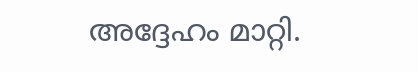അദ്ദേഹം മാറ്റി.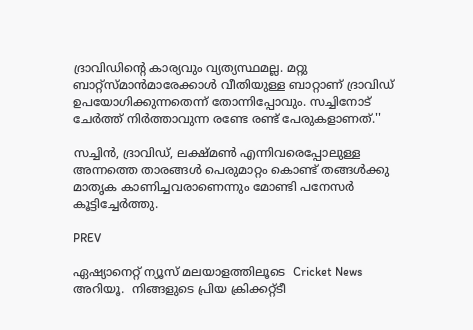ദ്രാവിഡിന്റെ കാര്യവും വ്യത്യസ്ഥമല്ല. മറ്റു ബാറ്റ്സ്മാന്‍മാരേക്കാള്‍ വീതിയുള്ള ബാറ്റാണ് ദ്രാവിഡ് ഉപയോഗിക്കുന്നതെന്ന് തോന്നിപ്പോവും. സച്ചിനോട് ചേര്‍ത്ത് നിര്‍ത്താവുന്ന രണ്ടേ രണ്ട് പേരുകളാണത്.''

സച്ചിന്‍, ദ്രാവിഡ്, ലക്ഷ്മണ്‍ എന്നിവരെപ്പോലുള്ള അന്നത്തെ താരങ്ങള്‍ പെരുമാറ്റം കൊണ്ട് തങ്ങള്‍ക്കു മാതൃക കാണിച്ചവരാണെന്നും മോണ്ടി പനേസര്‍ കൂട്ടിച്ചേര്‍ത്തു.

PREV

ഏഷ്യാനെറ്റ് ന്യൂസ് മലയാളത്തിലൂടെ  Cricket News അറിയൂ.  നിങ്ങളുടെ പ്രിയ ക്രിക്കറ്റ്ടീ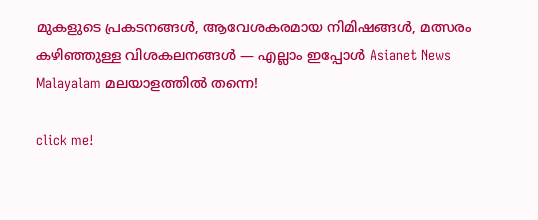മുകളുടെ പ്രകടനങ്ങൾ, ആവേശകരമായ നിമിഷങ്ങൾ, മത്സരം കഴിഞ്ഞുള്ള വിശകലനങ്ങൾ — എല്ലാം ഇപ്പോൾ Asianet News Malayalam മലയാളത്തിൽ തന്നെ!

click me!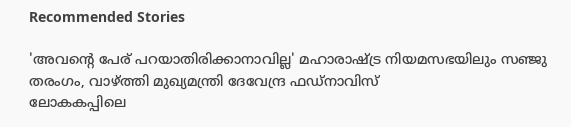Recommended Stories

'അവന്‍റെ പേര് പറയാതിരിക്കാനാവില്ല' മഹാരാഷ്ട്ര നിയമസഭയിലും സഞ്ജു തരംഗം, വാഴ്ത്തി മുഖ്യമന്ത്രി ദേവേന്ദ്ര ഫഡ്‌നാവിസ്
ലോകകപ്പിലെ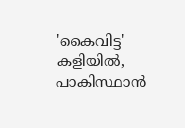'കൈവിട്ട' കളിയിൽ, പാകിസ്ഥാൻ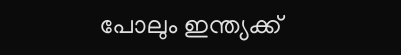പോലും ഇന്ത്യക്ക്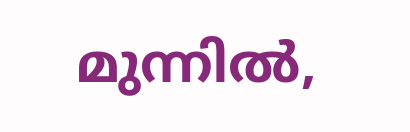മുന്നില്‍,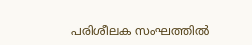പരിശീലക സംഘത്തില്‍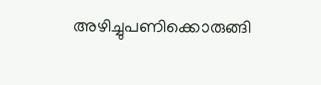അഴിച്ചുപണിക്കൊരുങ്ങി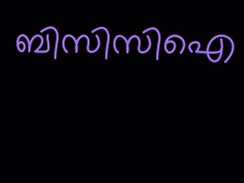ബിസിസിഐ